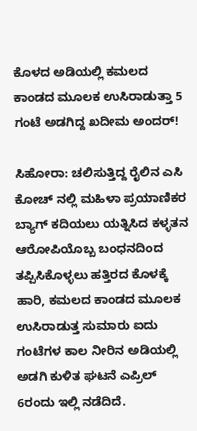ಕೊಳದ ಅಡಿಯಲ್ಲಿ ಕಮಲದ ಕಾಂಡದ ಮೂಲಕ ಉಸಿರಾಡುತ್ತಾ 5 ಗಂಟೆ ಅಡಗಿದ್ದ ಖದೀಮ ಅಂದರ್!

ಸಿಹೋರಾ: ಚಲಿಸುತ್ತಿದ್ದ ರೈಲಿನ ಎಸಿ ಕೋಚ್ ನಲ್ಲಿ ಮಹಿಳಾ ಪ್ರಯಾಣಿಕರ ಬ್ಯಾಗ್ ಕದಿಯಲು ಯತ್ನಿಸಿದ ಕಳ್ಳತನ ಆರೋಪಿಯೊಬ್ಬ ಬಂಧನದಿಂದ ತಪ್ಪಿಸಿಕೊಳ್ಳಲು ಹತ್ತಿರದ ಕೊಳಕ್ಕೆ ಹಾರಿ, ಕಮಲದ ಕಾಂಡದ ಮೂಲಕ ಉಸಿರಾಡುತ್ತ ಸುಮಾರು ಐದು ಗಂಟೆಗಳ ಕಾಲ ನೀರಿನ ಅಡಿಯಲ್ಲಿ ಅಡಗಿ ಕುಳಿತ ಘಟನೆ ಎಪ್ರಿಲ್ 6ರಂದು ಇಲ್ಲಿ ನಡೆದಿದೆ.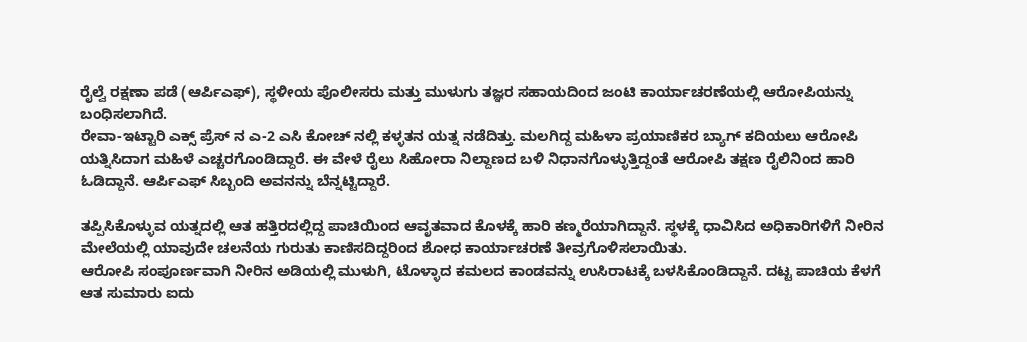ರೈಲ್ವೆ ರಕ್ಷಣಾ ಪಡೆ (ಆರ್ಪಿಎಫ್), ಸ್ಥಳೀಯ ಪೊಲೀಸರು ಮತ್ತು ಮುಳುಗು ತಜ್ಞರ ಸಹಾಯದಿಂದ ಜಂಟಿ ಕಾರ್ಯಾಚರಣೆಯಲ್ಲಿ ಆರೋಪಿಯನ್ನು ಬಂಧಿಸಲಾಗಿದೆ.
ರೇವಾ-ಇಟ್ಟಾರಿ ಎಕ್ಸ್ ಪ್ರೆಸ್ ನ ಎ-2 ಎಸಿ ಕೋಚ್ ನಲ್ಲಿ ಕಳ್ಳತನ ಯತ್ನ ನಡೆದಿತ್ತು. ಮಲಗಿದ್ದ ಮಹಿಳಾ ಪ್ರಯಾಣಿಕರ ಬ್ಯಾಗ್ ಕದಿಯಲು ಆರೋಪಿ ಯತ್ನಿಸಿದಾಗ ಮಹಿಳೆ ಎಚ್ಚರಗೊಂಡಿದ್ದಾರೆ. ಈ ವೇಳೆ ರೈಲು ಸಿಹೋರಾ ನಿಲ್ದಾಣದ ಬಳಿ ನಿಧಾನಗೊಳ್ಳುತ್ತಿದ್ದಂತೆ ಆರೋಪಿ ತಕ್ಷಣ ರೈಲಿನಿಂದ ಹಾರಿ ಓಡಿದ್ದಾನೆ. ಆರ್ಪಿಎಫ್ ಸಿಬ್ಬಂದಿ ಅವನನ್ನು ಬೆನ್ನಟ್ಟಿದ್ದಾರೆ.

ತಪ್ಪಿಸಿಕೊಳ್ಳುವ ಯತ್ನದಲ್ಲಿ ಆತ ಹತ್ತಿರದಲ್ಲಿದ್ದ ಪಾಚಿಯಿಂದ ಆವೃತವಾದ ಕೊಳಕ್ಕೆ ಹಾರಿ ಕಣ್ಮರೆಯಾಗಿದ್ದಾನೆ. ಸ್ಥಳಕ್ಕೆ ಧಾವಿಸಿದ ಅಧಿಕಾರಿಗಳಿಗೆ ನೀರಿನ ಮೇಲೆಯಲ್ಲಿ ಯಾವುದೇ ಚಲನೆಯ ಗುರುತು ಕಾಣಿಸದಿದ್ದರಿಂದ ಶೋಧ ಕಾರ್ಯಾಚರಣೆ ತೀವ್ರಗೊಳಿಸಲಾಯಿತು.
ಆರೋಪಿ ಸಂಪೂರ್ಣವಾಗಿ ನೀರಿನ ಅಡಿಯಲ್ಲಿ ಮುಳುಗಿ, ಟೊಳ್ಳಾದ ಕಮಲದ ಕಾಂಡವನ್ನು ಉಸಿರಾಟಕ್ಕೆ ಬಳಸಿಕೊಂಡಿದ್ದಾನೆ. ದಟ್ಟ ಪಾಚಿಯ ಕೆಳಗೆ ಆತ ಸುಮಾರು ಐದು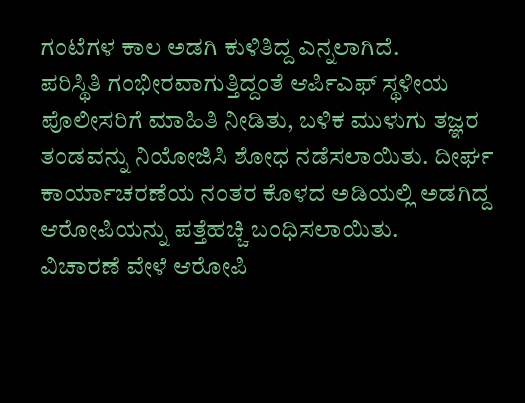ಗಂಟೆಗಳ ಕಾಲ ಅಡಗಿ ಕುಳಿತಿದ್ದ ಎನ್ನಲಾಗಿದೆ.
ಪರಿಸ್ಥಿತಿ ಗಂಭೀರವಾಗುತ್ತಿದ್ದಂತೆ ಆರ್ಪಿಎಫ್ ಸ್ಥಳೀಯ ಪೊಲೀಸರಿಗೆ ಮಾಹಿತಿ ನೀಡಿತು, ಬಳಿಕ ಮುಳುಗು ತಜ್ಞರ ತಂಡವನ್ನು ನಿಯೋಜಿಸಿ ಶೋಧ ನಡೆಸಲಾಯಿತು. ದೀರ್ಘ ಕಾರ್ಯಾಚರಣೆಯ ನಂತರ ಕೊಳದ ಅಡಿಯಲ್ಲಿ ಅಡಗಿದ್ದ ಆರೋಪಿಯನ್ನು ಪತ್ತೆಹಚ್ಚಿ ಬಂಧಿಸಲಾಯಿತು.
ವಿಚಾರಣೆ ವೇಳೆ ಆರೋಪಿ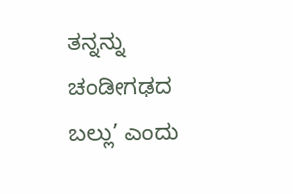ತನ್ನನ್ನು ಚಂಡೀಗಢದ ಬಲ್ಲು’ ಎಂದು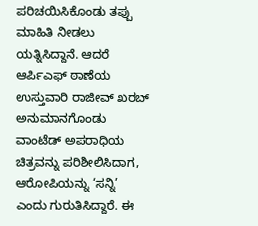ಪರಿಚಯಿಸಿಕೊಂಡು ತಪ್ಪು ಮಾಹಿತಿ ನೀಡಲು ಯತ್ನಿಸಿದ್ದಾನೆ. ಆದರೆ ಆರ್ಪಿಎಫ್ ಠಾಣೆಯ ಉಸ್ತುವಾರಿ ರಾಜೀವ್ ಖರಬ್ ಅನುಮಾನಗೊಂಡು ವಾಂಟೆಡ್ ಅಪರಾಧಿಯ ಚಿತ್ರವನ್ನು ಪರಿಶೀಲಿಸಿದಾಗ, ಆರೋಪಿಯನ್ನು ‘ಸನ್ನಿ’ ಎಂದು ಗುರುತಿಸಿದ್ದಾರೆ. ಈ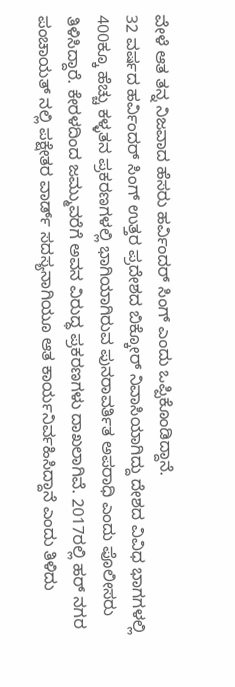ವೇಳೆ ಆತ ತನ್ನ ನಿಜವಾದ ಹೆಸರು ಹರ್ವಿಂದರ್ ಸಿಂಗ್ ಎಂದು ಒಪ್ಪಿಕೊಂಡಿದ್ದಾನೆ.
32 ವರ್ಷದ ಹರ್ವಿಂದರ್ ಸಿಂಗ್ ಉತ್ತರ ಪ್ರದೇಶದ ಬಿಕ್ಕೋರ್ ನಿವಾಸಿಯಾಗಿದ್ದು ದೇಶದ ವಿವಿಧ ಭಾಗಗಳಲ್ಲಿ 400ಕ್ಕೂ ಹೆಚ್ಚು ಕಳ್ಳತನ ಪ್ರಕರಣಗಳಲ್ಲಿ ಭಾಗಿಯಾಗಿರುವ ಪುನರಾವರ್ತಿತ ಅಪರಾಧಿ ಎಂದು ಪೊಲೀಸರು ತಿಳಿಸಿದ್ದಾರೆ. ಕೇರಳದಿಂದ ಜಮ್ಮುವರೆಗೆ ಅವನ ವಿರುದ್ಧ ಪ್ರಕರಣಗಳು ದಾಖಲಾಗಿವೆ. 2017ರಲ್ಲಿ ಹರ್ ನಗರ ಪಂಚಾಯತ್ ನಲ್ಲಿ ಪಕ್ಷೇತರ ವಾರ್ಡ್ ಸದಸ್ಯನಾಗಿಯೂ ಆತ ಕಾರ್ಯನಿರ್ವಹಿಸಿದ್ದಾನೆ ಎಂದು ತಿಳಿದು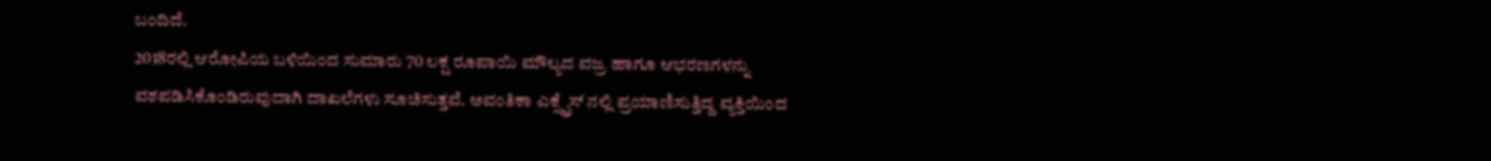ಬಂದಿದೆ.
2018ರಲ್ಲಿ ಆರೋಪಿಯ ಬಳಿಯಿಂದ ಸುಮಾರು 70 ಲಕ್ಷ ರೂಪಾಯಿ ಮೌಲ್ಯದ ವಜ್ರ ಹಾಗೂ ಆಭರಣಗಳನ್ನು ವಶಪಡಿಸಿಕೊಂಡಿರುವುದಾಗಿ ದಾಖಲೆಗಳು ಸೂಚಿಸುತ್ತವೆ. ಅವಂತಿಕಾ ಎಕ್ಸ್ಪ್ರೆಸ್ ನಲ್ಲಿ ಪ್ರಯಾಣಿಸುತ್ತಿದ್ದ ವ್ಯಕ್ತಿಯಿಂದ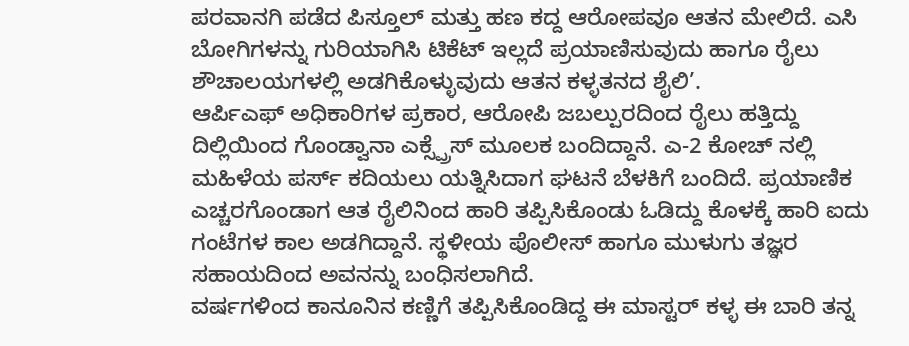ಪರವಾನಗಿ ಪಡೆದ ಪಿಸ್ತೂಲ್ ಮತ್ತು ಹಣ ಕದ್ದ ಆರೋಪವೂ ಆತನ ಮೇಲಿದೆ. ಎಸಿ ಬೋಗಿಗಳನ್ನು ಗುರಿಯಾಗಿಸಿ ಟಿಕೆಟ್ ಇಲ್ಲದೆ ಪ್ರಯಾಣಿಸುವುದು ಹಾಗೂ ರೈಲು ಶೌಚಾಲಯಗಳಲ್ಲಿ ಅಡಗಿಕೊಳ್ಳುವುದು ಆತನ ಕಳ್ಳತನದ ಶೈಲಿ’.
ಆರ್ಪಿಎಫ್ ಅಧಿಕಾರಿಗಳ ಪ್ರಕಾರ, ಆರೋಪಿ ಜಬಲ್ಪುರದಿಂದ ರೈಲು ಹತ್ತಿದ್ದು ದಿಲ್ಲಿಯಿಂದ ಗೊಂಡ್ವಾನಾ ಎಕ್ಸ್ಪ್ರೆಸ್ ಮೂಲಕ ಬಂದಿದ್ದಾನೆ. ಎ-2 ಕೋಚ್ ನಲ್ಲಿ ಮಹಿಳೆಯ ಪರ್ಸ್ ಕದಿಯಲು ಯತ್ನಿಸಿದಾಗ ಘಟನೆ ಬೆಳಕಿಗೆ ಬಂದಿದೆ. ಪ್ರಯಾಣಿಕ ಎಚ್ಚರಗೊಂಡಾಗ ಆತ ರೈಲಿನಿಂದ ಹಾರಿ ತಪ್ಪಿಸಿಕೊಂಡು ಓಡಿದ್ದು ಕೊಳಕ್ಕೆ ಹಾರಿ ಐದು ಗಂಟೆಗಳ ಕಾಲ ಅಡಗಿದ್ದಾನೆ. ಸ್ಥಳೀಯ ಪೊಲೀಸ್ ಹಾಗೂ ಮುಳುಗು ತಜ್ಞರ ಸಹಾಯದಿಂದ ಅವನನ್ನು ಬಂಧಿಸಲಾಗಿದೆ.
ವರ್ಷಗಳಿಂದ ಕಾನೂನಿನ ಕಣ್ಣಿಗೆ ತಪ್ಪಿಸಿಕೊಂಡಿದ್ದ ಈ ಮಾಸ್ಟರ್ ಕಳ್ಳ ಈ ಬಾರಿ ತನ್ನ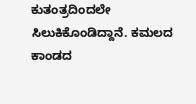ಕುತಂತ್ರದಿಂದಲೇ ಸಿಲುಕಿಕೊಂಡಿದ್ದಾನೆ. ಕಮಲದ ಕಾಂಡದ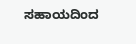ಸಹಾಯದಿಂದ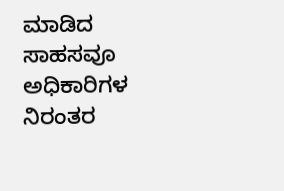ಮಾಡಿದ ಸಾಹಸವೂ ಅಧಿಕಾರಿಗಳ ನಿರಂತರ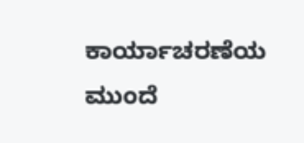ಕಾರ್ಯಾಚರಣೆಯ ಮುಂದೆ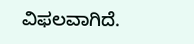ವಿಫಲವಾಗಿದೆ.